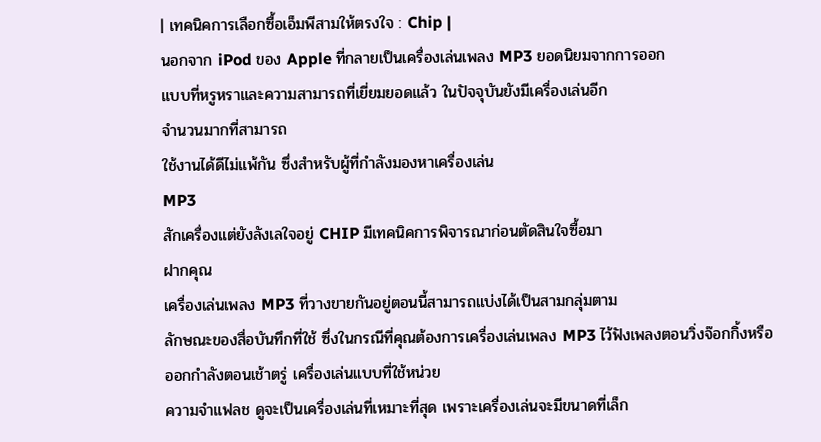| เทคนิคการเลือกซื้อเอ็มพีสามให้ตรงใจ : Chip |
นอกจาก iPod ของ Apple ที่กลายเป็นเครื่องเล่นเพลง MP3 ยอดนิยมจากการออก
แบบที่หรูหราและความสามารถที่เยี่ยมยอดแล้ว ในปัจจุบันยังมีเครื่องเล่นอีก
จำนวนมากที่สามารถ
ใช้งานได้ดีไม่แพ้กัน ซึ่งสำหรับผู้ที่กำลังมองหาเครื่องเล่น
MP3
สักเครื่องแต่ยังลังเลใจอยู่ CHIP มีเทคนิคการพิจารณาก่อนตัดสินใจซื้อมา
ฝากคุณ
เครื่องเล่นเพลง MP3 ที่วางขายกันอยู่ตอนนี้สามารถแบ่งได้เป็นสามกลุ่มตาม
ลักษณะของสื่อบันทึกที่ใช้ ซึ่งในกรณีที่คุณต้องการเครื่องเล่นเพลง MP3 ไว้ฟังเพลงตอนวิ่งจ๊อกกิ้งหรือออกกำลังตอนเช้าตรู่ เครื่องเล่นแบบที่ใช้หน่วย
ความจำแฟลช ดูจะเป็นเครื่องเล่นที่เหมาะที่สุด เพราะเครื่องเล่นจะมีขนาดที่เล็ก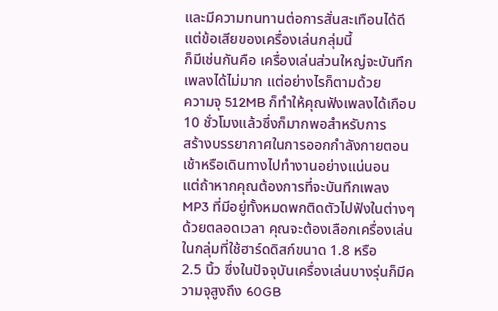และมีความทนทานต่อการสั่นสะเทือนได้ดี แต่ข้อเสียของเครื่องเล่นกลุ่มนี้
ก็มีเช่นกันคือ เครื่องเล่นส่วนใหญ่จะบันทึกเพลงได้ไม่มาก แต่อย่างไรก็ตามด้วย
ความจุ 512MB ก็ทำให้คุณฟังเพลงได้เกือบ 10 ชั่วโมงแล้วซึ่งก็มากพอสำหรับการ
สร้างบรรยากาศในการออกกำลังกายตอนเช้าหรือเดินทางไปทำงานอย่างแน่นอน
แต่ถ้าหากคุณต้องการที่จะบันทึกเพลง MP3 ที่มีอยู่ทั้งหมดพกติดตัวไปฟังในต่างๆ
ด้วยตลอดเวลา คุณจะต้องเลือกเครื่องเล่นในกลุ่มที่ใช้ฮาร์ดดิสก์ขนาด 1.8 หรือ
2.5 นิ้ว ซึ่งในปัจจุบันเครื่องเล่นบางรุ่นก็มีความจุสูงถึง 60GB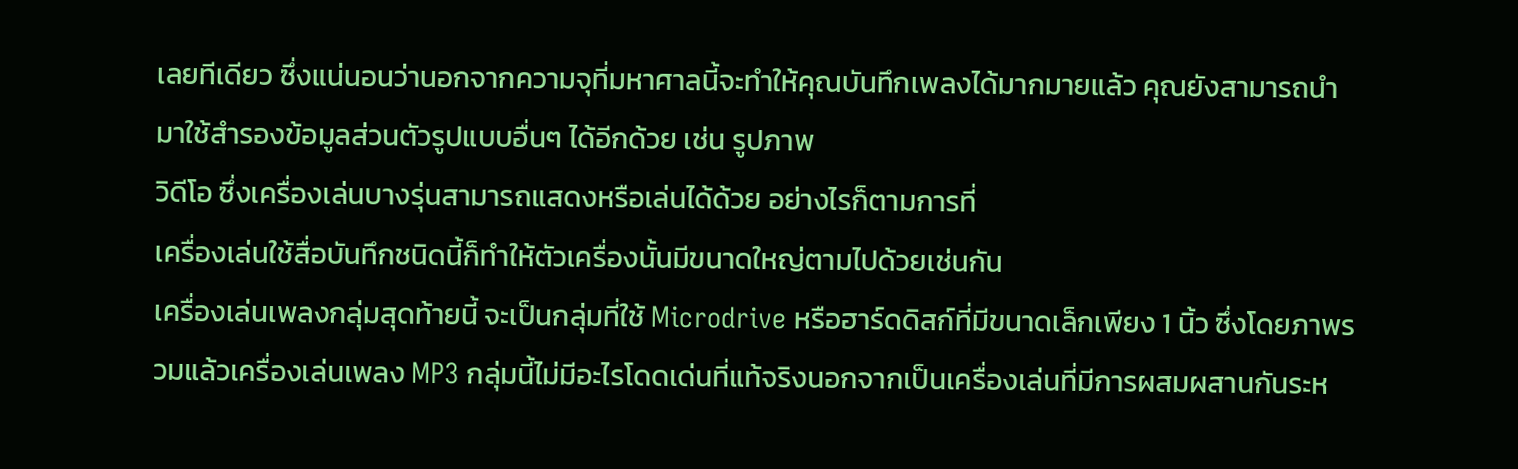เลยทีเดียว ซึ่งแน่นอนว่านอกจากความจุที่มหาศาลนี้จะทำให้คุณบันทึกเพลงได้มากมายแล้ว คุณยังสามารถนำมาใช้สำรองข้อมูลส่วนตัวรูปแบบอื่นๆ ได้อีกด้วย เช่น รูปภาพ
วิดีโอ ซึ่งเครื่องเล่นบางรุ่นสามารถแสดงหรือเล่นได้ด้วย อย่างไรก็ตามการที่
เครื่องเล่นใช้สื่อบันทึกชนิดนี้ก็ทำให้ตัวเครื่องนั้นมีขนาดใหญ่ตามไปด้วยเช่นกัน
เครื่องเล่นเพลงกลุ่มสุดท้ายนี้ จะเป็นกลุ่มที่ใช้ Microdrive หรือฮาร์ดดิสก์ที่มีขนาดเล็กเพียง 1 นิ้ว ซึ่งโดยภาพรวมแล้วเครื่องเล่นเพลง MP3 กลุ่มนี้ไม่มีอะไรโดดเด่นที่แท้จริงนอกจากเป็นเครื่องเล่นที่มีการผสมผสานกันระห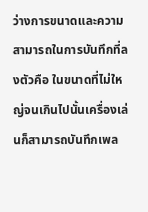ว่างการขนาดและความสามารถในการบันทึกที่ลงตัวคือ ในขนาดที่ไม่ใหญ่จนเกินไปนั้นเครื่องเล่นก็สามารถบันทึกเพล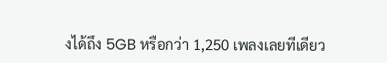งได้ถึง 5GB หรือกว่า 1,250 เพลงเลยทีเดียว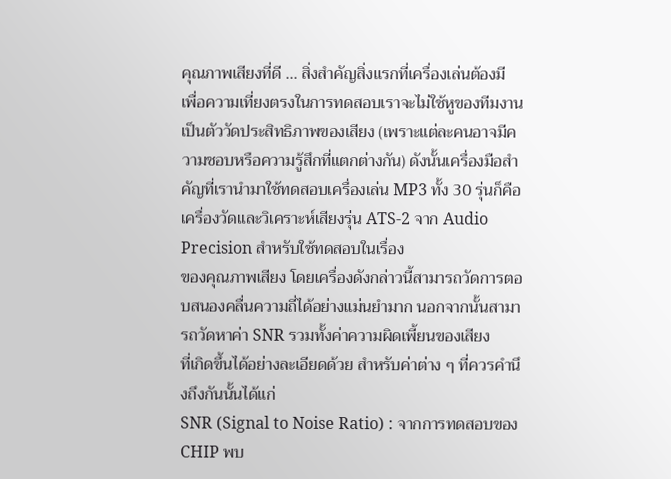คุณภาพเสียงที่ดี ... สิ่งสำคัญสิ่งแรกที่เครื่องเล่นต้องมี
เพื่อความเที่ยงตรงในการทดสอบเราจะไม่ใช้หูของทีมงานเป็นตัววัดประสิทธิภาพของเสียง (เพราะแต่ละคนอาจมีความชอบหรือความรู้สึกที่แตกต่างกัน) ดังนั้นเครื่องมือสำคัญที่เรานำมาใช้ทดสอบเครื่องเล่น MP3 ทั้ง 30 รุ่นก็คือ เครื่องวัดและวิเคราะห์เสียงรุ่น ATS-2 จาก Audio Precision สำหรับใช้ทดสอบในเรื่อง
ของคุณภาพเสียง โดยเครื่องดังกล่าวนี้สามารถวัดการตอบสนองคลื่นความถี่ได้อย่างแม่นยำมาก นอกจากนั้นสามารถวัดหาค่า SNR รวมทั้งค่าความผิดเพี้ยนของเสียง
ที่เกิดขึ้นได้อย่างละเอียดด้วย สำหรับค่าต่าง ๆ ที่ควรคำนึงถึงกันนั้นได้แก่
SNR (Signal to Noise Ratio) : จากการทดสอบของ CHIP พบ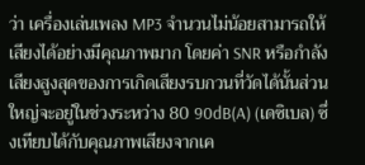ว่า เครื่องเล่นเพลง MP3 จำนวนไม่น้อยสามารถให้เสียงได้อย่างมีคุณภาพมาก โดยค่า SNR หรือกำลังเสียงสูงสุดของการเกิดเสียงรบกวนที่วัดได้นั้นส่วนใหญ่จะอยู่ในช่วงระหว่าง 80 90dB(A) (เดซิเบล) ซึ่งเทียบได้กับคุณภาพเสียงจากเค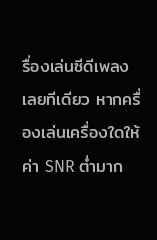รื่องเล่นซีดีเพลง
เลยทีเดียว หากครื่องเล่นเครื่องใดให้ค่า SNR ต่ำมาก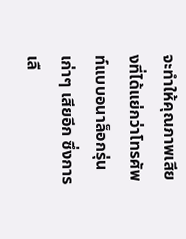จะทำให้คุณภาพเสียงที่ได้แย่กว่าโทรศัพท์แบบอนาล็อกรุ่นเก่าๆ เสียอีก ซึ่งการเลื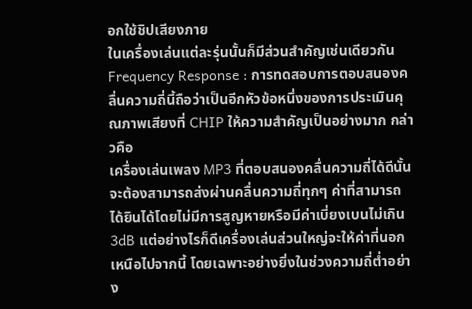อกใช้ชิปเสียงภาย
ในเครื่องเล่นแต่ละรุ่นนั้นก็มีส่วนสำคัญเช่นเดียวกัน
Frequency Response : การทดสอบการตอบสนองคลื่นความถี่นี้ถือว่าเป็นอีกหัวข้อหนึ่งของการประเมินคุณภาพเสียงที่ CHIP ให้ความสำคัญเป็นอย่างมาก กล่าวคือ
เครื่องเล่นเพลง MP3 ที่ตอบสนองคลื่นความถี่ได้ดีนั้นจะต้องสามารถส่งผ่านคลื่นความถี่ทุกๆ ค่าที่สามารถได้ยินได้โดยไม่มีการสูญหายหรือมีค่าเบี่ยงเบนไม่เกิน
3dB แต่อย่างไรก็ดีเครื่องเล่นส่วนใหญ่จะให้ค่าที่นอกเหนือไปจากนี้ โดยเฉพาะอย่างยิ่งในช่วงความถี่ต่ำอย่าง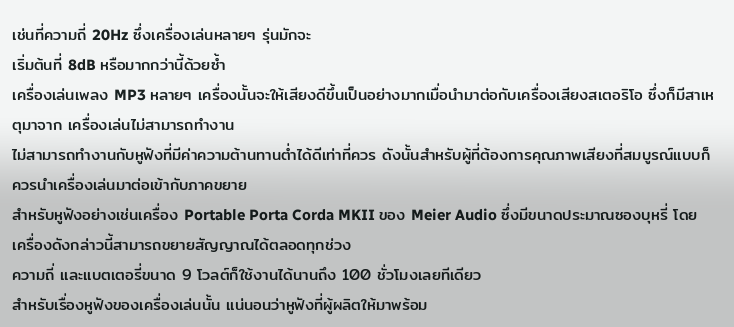เช่นที่ความถี่ 20Hz ซึ่งเครื่องเล่นหลายๆ รุ่นมักจะ
เริ่มต้นที่ 8dB หรือมากกว่านี้ด้วยซ้ำ
เครื่องเล่นเพลง MP3 หลายๆ เครื่องนั้นจะให้เสียงดีขึ้นเป็นอย่างมากเมื่อนำมาต่อกับเครื่องเสียงสเตอริโอ ซึ่งก็มีสาเหตุมาจาก เครื่องเล่นไม่สามารถทำงาน
ไม่สามารถทำงานกับหูฟังที่มีค่าความต้านทานต่ำได้ดีเท่าที่ควร ดังนั้นสำหรับผู้ที่ต้องการคุณภาพเสียงที่สมบูรณ์แบบก็ควรนำเครื่องเล่นมาต่อเข้ากับภาคขยาย
สำหรับหูฟังอย่างเช่นเครื่อง Portable Porta Corda MKII ของ Meier Audio ซึ่งมีขนาดประมาณซองบุหรี่ โดยเครื่องดังกล่าวนี้สามารถขยายสัญญาณได้ตลอดทุกช่วง
ความถี่ และแบตเตอรี่ขนาด 9 โวลต์ก็ใช้งานได้นานถึง 100 ชั่วโมงเลยทีเดียว
สำหรับเรื่องหูฟังของเครื่องเล่นนั้น แน่นอนว่าหูฟังที่ผู้ผลิตให้มาพร้อม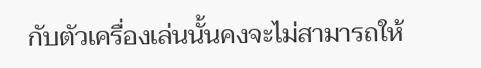กับตัวเครื่องเล่นนั้นคงจะไม่สามารถให้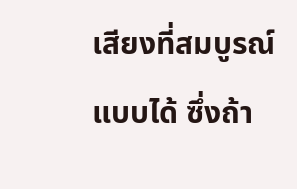เสียงที่สมบูรณ์แบบได้ ซึ่งถ้า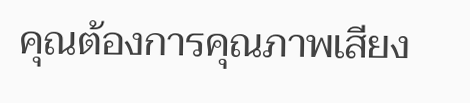คุณต้องการคุณภาพเสียง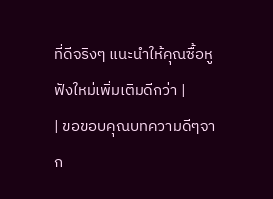ที่ดีจริงๆ แนะนำให้คุณซื้อหูฟังใหม่เพิ่มเติมดีกว่า |
| ขอขอบคุณบทความดีๆจาก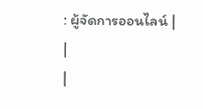: ผู้จัดการออนไลน์ |
|
|